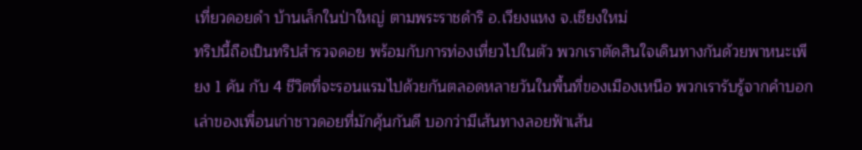เที่ยวดอยดำ บ้านเล็กในป่าใหญ่ ตามพระราชดำริ อ.เวียงแหง จ.เชียงใหม่
ทริปนี้ถือเป็นทริปสำรวจดอย พร้อมกับการท่องเที่ยวไปในตัว พวกเราตัดสินใจเดินทางกันด้วยพาหนะเพียง 1 คัน กับ 4 ชีวิตที่จะรอนแรมไปด้วยกันตลอดหลายวันในพื้นที่ของเมืองเหนือ พวกเรารับรู้จากคำบอกเล่าของเพื่อนเก่าชาวดอยที่มักคุ้นกันดี บอกว่ามีเส้นทางลอยฟ้าเส้น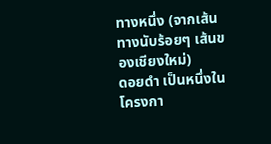ทางหนึ่ง (จากเส้นทางนับร้อยๆ เส้นของเชียงใหม่)
ดอยดำ เป็นหนึ่งในโครงกา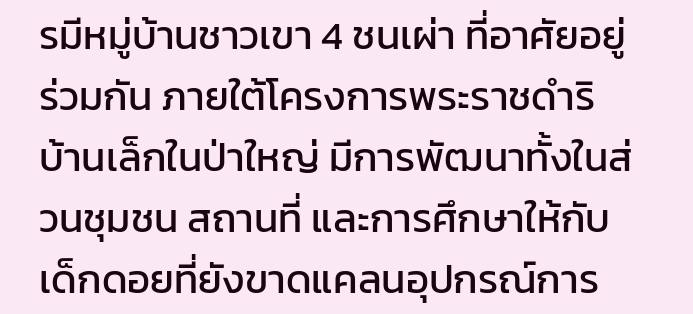รมีหมู่บ้านชาวเขา 4 ชนเผ่า ที่อาศัยอยู่ร่วมกัน ภายใต้โครงการพระราชดำริ บ้านเล็กในป่าใหญ่ มีการพัฒนาทั้งในส่วนชุมชน สถานที่ และการศึกษาให้กับเด็กดอยที่ยังขาดแคลนอุปกรณ์การ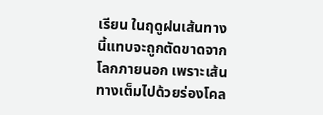เรียน ในฤดูฝนเส้นทางนี้แทบจะถูกตัดขาดจากโลกภายนอก เพราะเส้นทางเต็มไปด้วยร่องโคล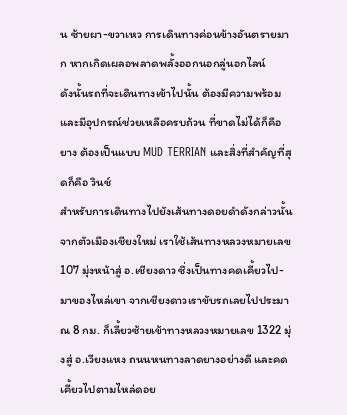น ซ้ายผา-ขวาเหว การเดินทางค่อนข้างอันตรายมาก หากเกิดเผลอพลาดพลั้งออกนอกลู่นอกไลน์
ดังนั้นรถที่จะเดินทางเข้าไปนั้น ต้องมีความพร้อม และมีอุปกรณ์ช่วยเหลือครบถ้วน ที่ขาดไม่ได้ก็คือ ยาง ต้องเป็นแบบ MUD TERRIAN และสิ่งที่สำคัญที่สุดก็คือ วินช์
สำหรับการเดินทางไปยังเส้นทางดอยดำดังกล่าวนั้น จากตัวเมืองเชียงใหม่ เราใช้เส้นทางหลวงหมายเลข 107 มุ่งหน้าสู่ อ.เชียงดาว ซึ่งเป็นทางคดเคี้ยวไป-มาของไหล่เขา จากเชียงดาวเราขับรถเลยไปประมาณ 8 กม. ก็เลี้ยวซ้ายเข้าทางหลวงหมายเลข 1322 มุ่งสู่ อ.เวียงแหง ถนนหนทางลาดยางอย่างดี และคดเคี้ยวไปตามไหล่ดอย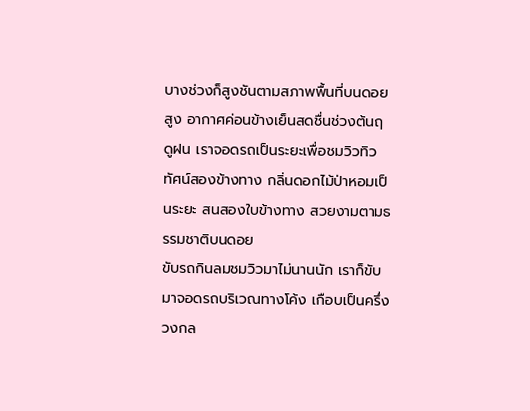บางช่วงก็สูงชันตามสภาพพื้นที่บนดอยสูง อากาศค่อนข้างเย็นสดชื่นช่วงต้นฤดูฝน เราจอดรถเป็นระยะเพื่อชมวิวทิวทัศน์สองข้างทาง กลิ่นดอกไม้ป่าหอมเป็นระยะ สนสองใบข้างทาง สวยงามตามธรรมชาติบนดอย
ขับรถกินลมชมวิวมาไม่นานนัก เราก็ขับมาจอดรถบริเวณทางโค้ง เกือบเป็นครึ่งวงกล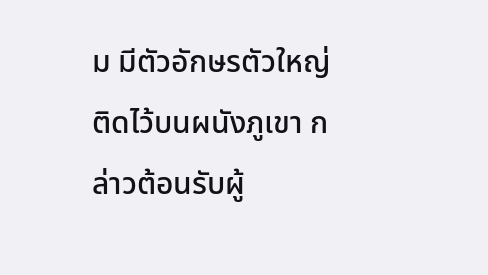ม มีตัวอักษรตัวใหญ่ติดไว้บนผนังภูเขา กล่าวต้อนรับผู้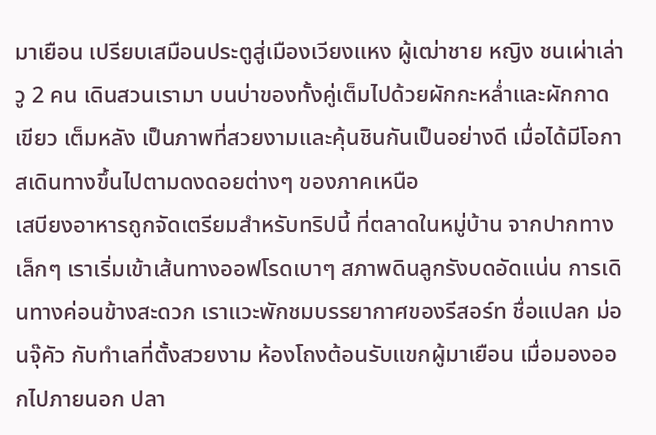มาเยือน เปรียบเสมือนประตูสู่เมืองเวียงแหง ผู้เฒ่าชาย หญิง ชนเผ่าเล่าวู 2 คน เดินสวนเรามา บนบ่าของทั้งคู่เต็มไปด้วยผักกะหล่ำและผักกาดเขียว เต็มหลัง เป็นภาพที่สวยงามและคุ้นชินกันเป็นอย่างดี เมื่อได้มีโอกาสเดินทางขึ้นไปตามดงดอยต่างๆ ของภาคเหนือ
เสบียงอาหารถูกจัดเตรียมสำหรับทริปนี้ ที่ตลาดในหมู่บ้าน จากปากทางเล็กๆ เราเริ่มเข้าเส้นทางออฟโรดเบาๆ สภาพดินลูกรังบดอัดแน่น การเดินทางค่อนข้างสะดวก เราแวะพักชมบรรยากาศของรีสอร์ท ชื่อแปลก ม่อนจุ๊คัว กับทำเลที่ตั้งสวยงาม ห้องโถงต้อนรับแขกผู้มาเยือน เมื่อมองออกไปภายนอก ปลา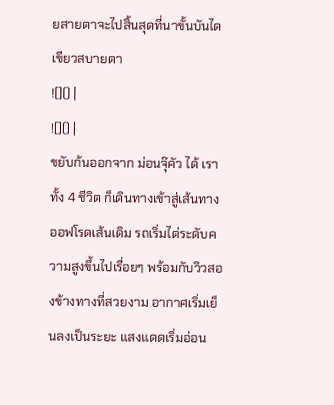ยสายตาจะไปสิ้นสุดที่นาขั้นบันไดเขียวสบายตา
![]() |
![]() |
ขยับก้นออกจาก ม่อนจุ๊คัว ได้ เราทั้ง 4 ชีวิต ก็เดินทางเข้าสู่เส้นทางออฟโรดเส้นเดิม รถเริ่มไต่ระดับความสูงขึ้นไปเรื่อยๆ พร้อมกับวิวสองข้างทางที่สวยงาม อากาศเริ่มเย็นลงเป็นระยะ แสงแดดเริ่มอ่อน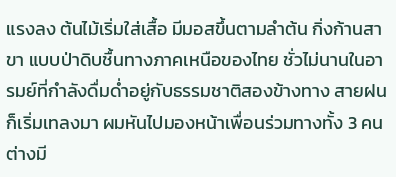แรงลง ต้นไม้เริ่มใส่เสื้อ มีมอสขึ้นตามลำต้น กิ่งก้านสาขา แบบป่าดิบชื้นทางภาคเหนือของไทย ชั่วไม่นานในอารมย์ที่กำลังดื่มด่ำอยู่กับธรรมชาติสองข้างทาง สายฝนก็เริ่มเทลงมา ผมหันไปมองหน้าเพื่อนร่วมทางทั้ง 3 คน ต่างมี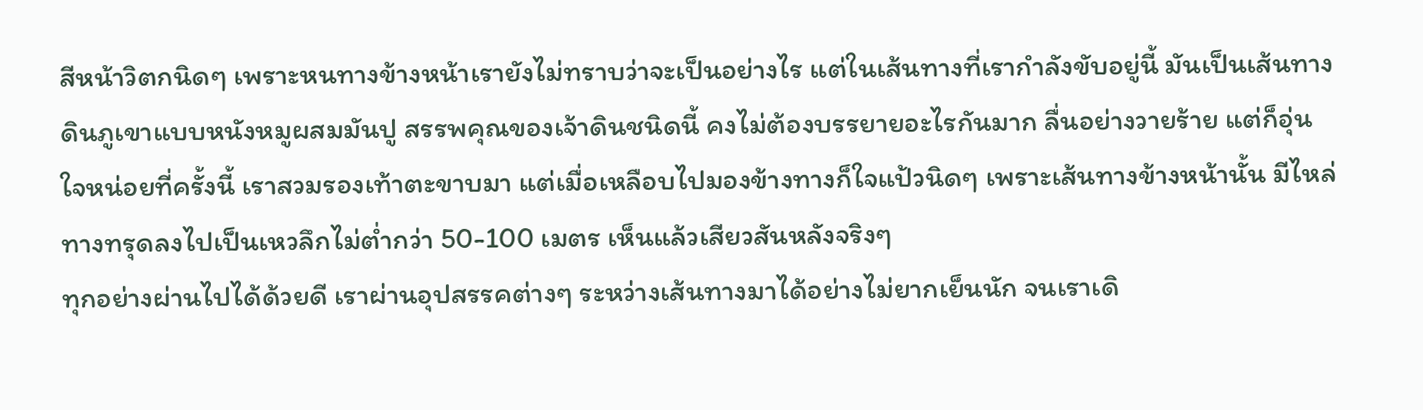สีหน้าวิตกนิดๆ เพราะหนทางข้างหน้าเรายังไม่ทราบว่าจะเป็นอย่างไร แต่ในเส้นทางที่เรากำลังขับอยู่นี้ มันเป็นเส้นทางดินภูเขาแบบหนังหมูผสมมันปู สรรพคุณของเจ้าดินชนิดนี้ คงไม่ต้องบรรยายอะไรกันมาก ลื่นอย่างวายร้าย แต่ก็อุ่นใจหน่อยที่ครั้งนี้ เราสวมรองเท้าตะขาบมา แต่เมื่อเหลือบไปมองข้างทางก็ใจแป้วนิดๆ เพราะเส้นทางข้างหน้านั้น มีไหล่ทางทรุดลงไปเป็นเหวลึกไม่ต่ำกว่า 50-100 เมตร เห็นแล้วเสียวสันหลังจริงๆ
ทุกอย่างผ่านไปได้ด้วยดี เราผ่านอุปสรรคต่างๆ ระหว่างเส้นทางมาได้อย่างไม่ยากเย็นนัก จนเราเดิ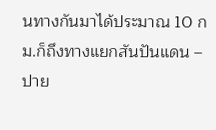นทางกันมาได้ประมาณ 10 กม.ก็ถึงทางแยกสันปันแดน – ปาย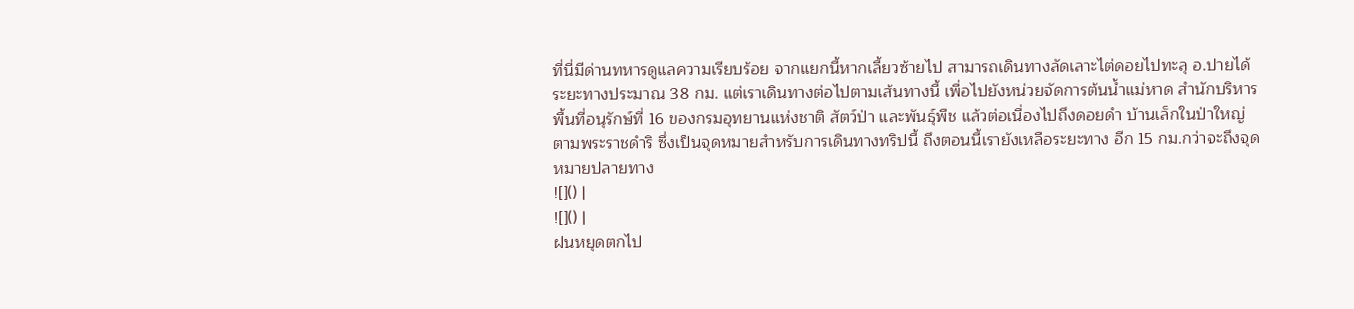ที่นี่มีด่านทหารดูแลความเรียบร้อย จากแยกนี้หากเลี้ยวซ้ายไป สามารถเดินทางลัดเลาะไต่ดอยไปทะลุ อ.ปายได้ ระยะทางประมาณ 38 กม. แต่เราเดินทางต่อไปตามเส้นทางนี้ เพื่อไปยังหน่วยจัดการต้นน้ำแม่หาด สำนักบริหารพื้นที่อนุรักษ์ที่ 16 ของกรมอุทยานแห่งชาติ สัตว์ป่า และพันธุ์พืช แล้วต่อเนื่องไปถึงดอยดำ บ้านเล็กในป่าใหญ่ ตามพระราชดำริ ซึ่งเป็นจุดหมายสำหรับการเดินทางทริปนี้ ถึงตอนนี้เรายังเหลือระยะทาง อีก 15 กม.กว่าจะถึงจุดหมายปลายทาง
![]() |
![]() |
ฝนหยุดตกไป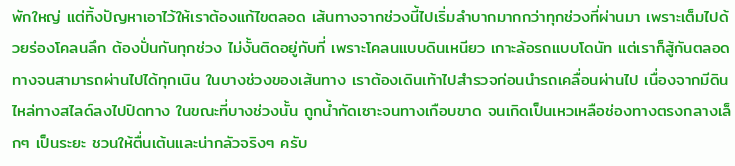พักใหญ่ แต่ทิ้งปัญหาเอาไว้ให้เราต้องแก้ไขตลอด เส้นทางจากช่วงนี้ไปเริ่มลำบากมากกว่าทุกช่วงที่ผ่านมา เพราะเต็มไปด้วยร่องโคลนลึก ต้องปั่นกันทุกช่วง ไม่งั้นติดอยู่กับที่ เพราะโคลนแบบดินเหนียว เกาะล้อรถแบบโดนัท แต่เราก็สู้กันตลอดทางจนสามารถผ่านไปได้ทุกเนิน ในบางช่วงของเส้นทาง เราต้องเดินเท้าไปสำรวจก่อนนำรถเคลื่อนผ่านไป เนื่องจากมีดินไหล่ทางสไลด์ลงไปปิดทาง ในขณะที่บางช่วงนั้น ถูกน้ำกัดเซาะจนทางเกือบขาด จนเกิดเป็นเหวเหลือช่องทางตรงกลางเล็กๆ เป็นระยะ ชวนให้ตื่นเต้นและน่ากลัวจริงๆ ครับ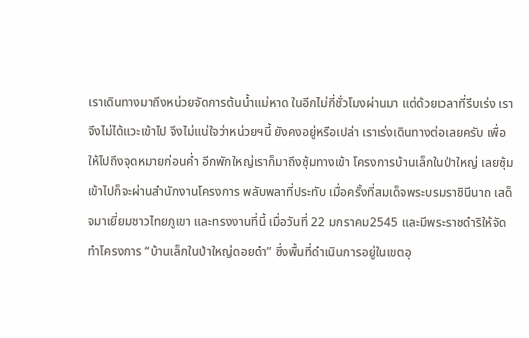เราเดินทางมาถึงหน่วยจัดการต้นน้ำแม่หาด ในอีกไม่กี่ชั่วโมงผ่านมา แต่ด้วยเวลาที่รีบเร่ง เราจึงไม่ได้แวะเข้าไป จึงไม่แน่ใจว่าหน่วยฯนี้ ยังคงอยู่หรือเปล่า เราเร่งเดินทางต่อเลยครับ เพื่อให้ไปถึงจุดหมายก่อนค่ำ อีกพักใหญ่เราก็มาถึงซุ้มทางเข้า โครงการบ้านเล็กในป่าใหญ่ เลยซุ้มเข้าไปก็จะผ่านสำนักงานโครงการ พลับพลาที่ประทับ เมื่อครั้งที่สมเด็จพระบรมราชินีนาถ เสด็จมาเยี่ยมชาวไทยภูเขา และทรงงานที่นี้ เมื่อวันที่ 22 มกราคม2545 และมีพระราชดำริให้จัดทำโครงการ “บ้านเล็กในป่าใหญ่ดอยดำ” ซึ่งพื้นที่ดำเนินการอยู่ในเขตอุ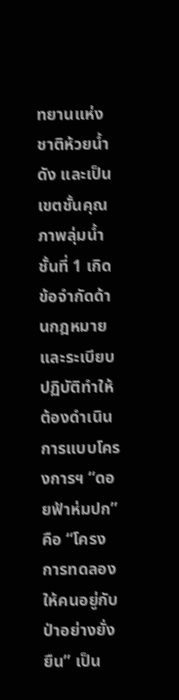ทยานแห่งชาติห้วยน้ำดัง และเป็นเขตชั้นคุณภาพลุ่มน้ำชั้นที่ 1 เกิดข้อจำกัดด้านกฎหมาย และระเบียบปฏิบัติทำให้ต้องดำเนินการแบบโครงการฯ “ดอยฟ้าห่มปก” คือ “โครงการทดลองให้คนอยู่กับป่าอย่างยั่งยืน” เป็น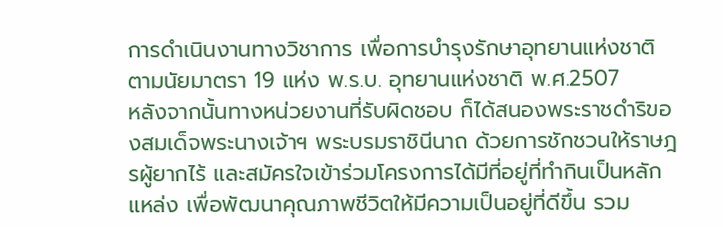การดำเนินงานทางวิชาการ เพื่อการบำรุงรักษาอุทยานแห่งชาติ ตามนัยมาตรา 19 แห่ง พ.ร.บ. อุทยานแห่งชาติ พ.ศ.2507
หลังจากนั้นทางหน่วยงานที่รับผิดชอบ ก็ได้สนองพระราชดำริของสมเด็จพระนางเจ้าฯ พระบรมราชินีนาถ ด้วยการชักชวนให้ราษฎรผู้ยากไร้ และสมัครใจเข้าร่วมโครงการได้มีที่อยู่ที่ทำกินเป็นหลักแหล่ง เพื่อพัฒนาคุณภาพชีวิตให้มีความเป็นอยู่ที่ดีขึ้น รวม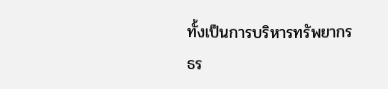ทั้งเป็นการบริหารทรัพยากรธร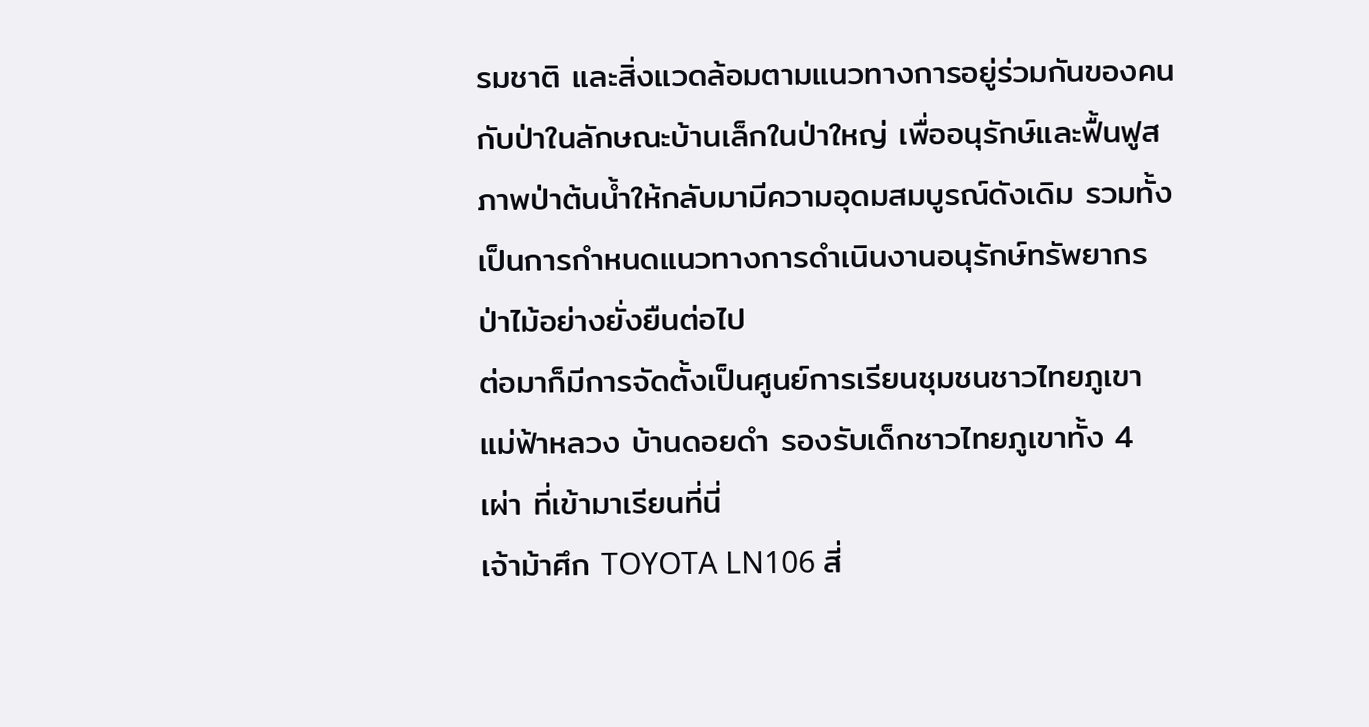รมชาติ และสิ่งแวดล้อมตามแนวทางการอยู่ร่วมกันของคนกับป่าในลักษณะบ้านเล็กในป่าใหญ่ เพื่ออนุรักษ์และฟื้นฟูสภาพป่าต้นน้ำให้กลับมามีความอุดมสมบูรณ์ดังเดิม รวมทั้งเป็นการกำหนดแนวทางการดำเนินงานอนุรักษ์ทรัพยากรป่าไม้อย่างยั่งยืนต่อไป
ต่อมาก็มีการจัดตั้งเป็นศูนย์การเรียนชุมชนชาวไทยภูเขา แม่ฟ้าหลวง บ้านดอยดำ รองรับเด็กชาวไทยภูเขาทั้ง 4 เผ่า ที่เข้ามาเรียนที่นี่
เจ้าม้าศึก TOYOTA LN106 สี่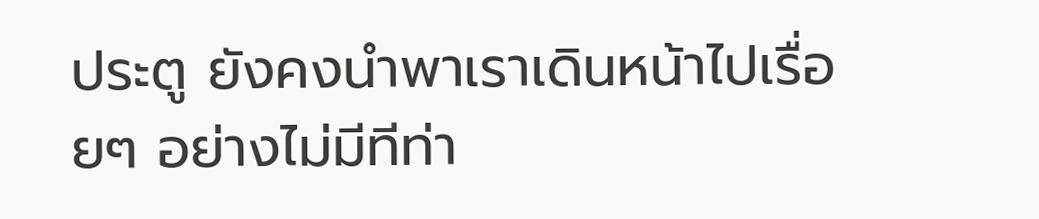ประตู ยังคงนำพาเราเดินหน้าไปเรื่อยๆ อย่างไม่มีทีท่า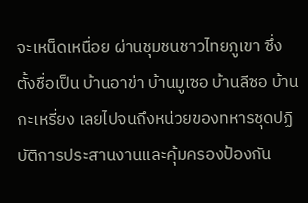จะเหน็ดเหนื่อย ผ่านชุมชนชาวไทยภูเขา ซึ่งตั้งชื่อเป็น บ้านอาข่า บ้านมูเซอ บ้านลีซอ บ้านกะเหรี่ยง เลยไปจนถึงหน่วยของทหารชุดปฏิบัติการประสานงานและคุ้มครองป้องกัน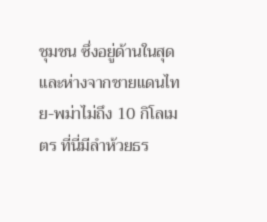ชุมชน ซึ่งอยู่ด้านในสุดและห่างจากชายแดนไทย-พม่าไม่ถึง 10 กิโลเมตร ที่นี่มีลำห้วยธร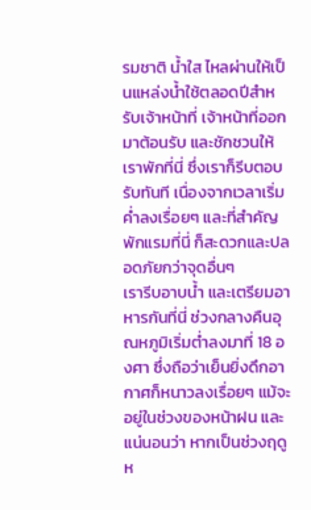รมชาติ น้ำใส ไหลผ่านให้เป็นแหล่งน้ำใช้ตลอดปีสำหรับเจ้าหน้าที่ เจ้าหน้าที่ออกมาต้อนรับ และชักชวนให้เราพักที่นี่ ซึ่งเราก็รีบตอบรับทันที เนื่องจากเวลาเริ่มค่ำลงเรื่อยๆ และที่สำคัญพักแรมที่นี่ ก็สะดวกและปลอดภัยกว่าจุดอื่นๆ
เรารีบอาบน้ำ และเตรียมอาหารกันที่นี่ ช่วงกลางคืนอุณหภูมิเริ่มต่ำลงมาที่ 18 องศา ซึ่งถือว่าเย็นยิ่งดึกอากาศก็หนาวลงเรื่อยๆ แม้จะอยู่ในช่วงของหน้าฝน และแน่นอนว่า หากเป็นช่วงฤดูห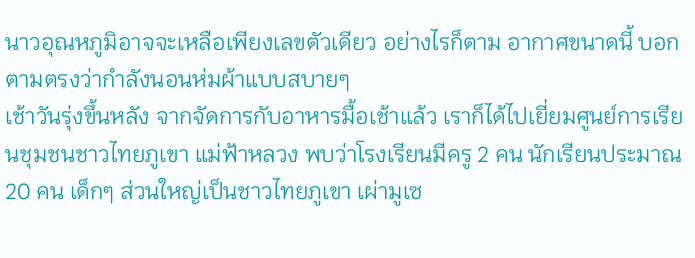นาวอุณหภูมิอาจจะเหลือเพียงเลขตัวเดียว อย่างไรก็ตาม อากาศขนาดนี้ บอกตามตรงว่ากำลังนอนห่มผ้าแบบสบายๆ
เช้าวันรุ่งขึ้นหลัง จากจัดการกับอาหารมื้อเช้าแล้ว เราก็ได้ไปเยี่ยมศูนย์การเรียนชุมชนชาวไทยภูเขา แม่ฟ้าหลวง พบว่าโรงเรียนมีครู 2 คน นักเรียนประมาณ 20 คน เด็กๆ ส่วนใหญ่เป็นชาวไทยภูเขา เผ่ามูเซ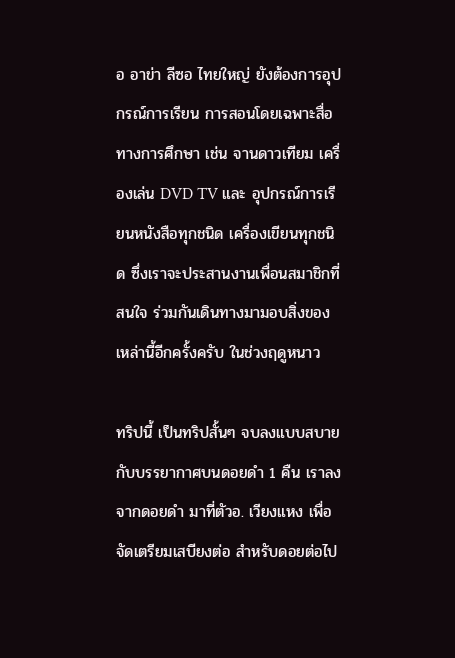อ อาข่า ลีซอ ไทยใหญ่ ยังต้องการอุปกรณ์การเรียน การสอนโดยเฉพาะสื่อทางการศึกษา เช่น จานดาวเทียม เครื่องเล่น DVD TV และ อุปกรณ์การเรียนหนังสือทุกชนิด เครื่องเขียนทุกชนิด ซึ่งเราจะประสานงานเพื่อนสมาชิกที่สนใจ ร่วมกันเดินทางมามอบสิ่งของเหล่านี้อีกครั้งครับ ในช่วงฤดูหนาว

ทริปนี้ เป็นทริปสั้นๆ จบลงแบบสบาย กับบรรยากาศบนดอยดำ 1 คืน เราลงจากดอยดำ มาที่ตัวอ. เวียงแหง เพื่อจัดเตรียมเสบียงต่อ สำหรับดอยต่อไป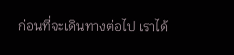ก่อนที่จะเดินทางต่อไป เราได้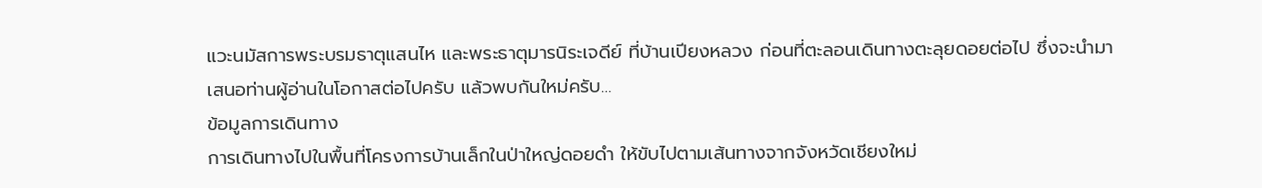แวะนมัสการพระบรมธาตุแสนไห และพระธาตุมารนิระเจดีย์ ที่บ้านเปียงหลวง ก่อนที่ตะลอนเดินทางตะลุยดอยต่อไป ซึ่งจะนำมาเสนอท่านผู้อ่านในโอกาสต่อไปครับ แล้วพบกันใหม่ครับ…
ข้อมูลการเดินทาง
การเดินทางไปในพื้นที่โครงการบ้านเล็กในป่าใหญ่ดอยดำ ให้ขับไปตามเส้นทางจากจังหวัดเชียงใหม่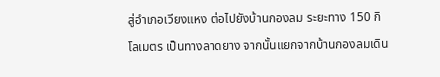สู่อำเภอเวียงแหง ต่อไปยังบ้านกองลม ระยะทาง 150 กิโลเมตร เป็นทางลาดยาง จากนั้นแยกจากบ้านกองลมเดิน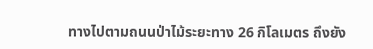ทางไปตามถนนป่าไม้ระยะทาง 26 กิโลเมตร ถึงยัง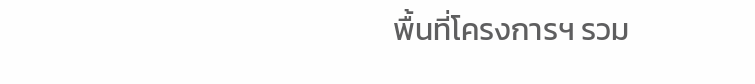พื้นที่โครงการฯ รวม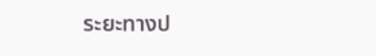ระยะทางป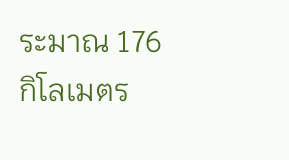ระมาณ 176 กิโลเมตร